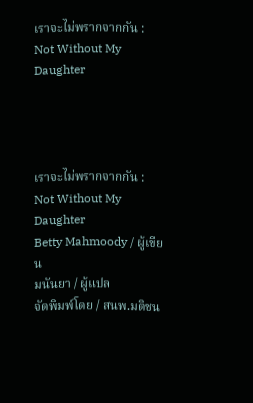เราจะไม่พรากจากกัน : Not Without My Daughter




เราจะไม่พรากจากกัน : Not Without My Daughter
Betty Mahmoody / ผู้เขียน
มนันยา / ผู้แปล
จัดพิมพ์โดย / สนพ.มติชน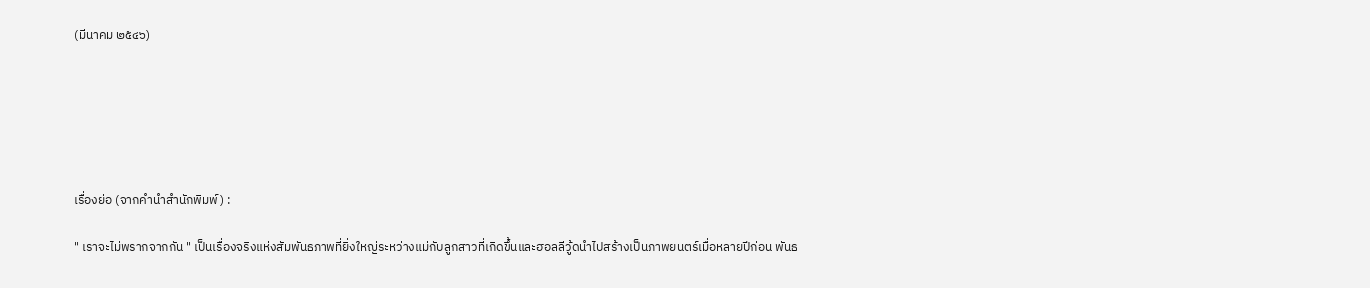(มีนาคม ๒๕๔๖)






เรื่องย่อ (จากคำนำสำนักพิมพ์) :

" เราจะไม่พรากจากกัน " เป็นเรื่องจริงแห่งสัมพันธภาพที่ยิ่งใหญ่ระหว่างแม่กับลูกสาวที่เกิดขึ้นและฮอลลีวู้ดนำไปสร้างเป็นภาพยนตร์เมื่อหลายปีก่อน พันธ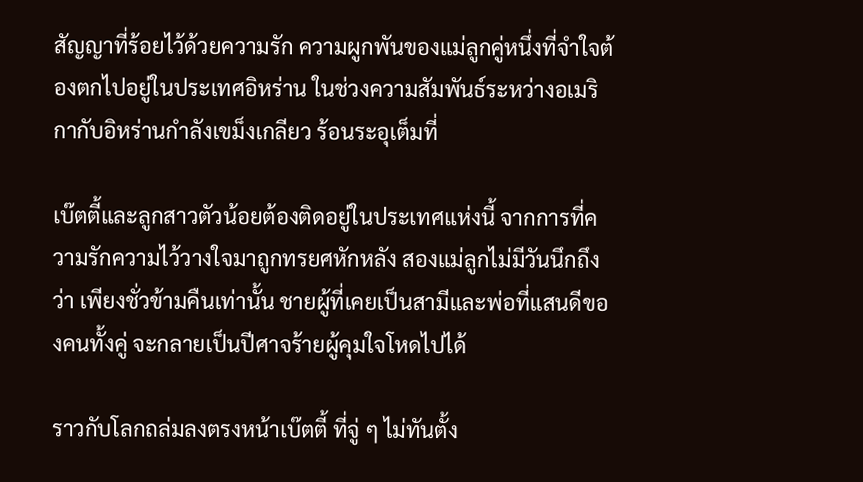สัญญาที่ร้อยไว้ด้วยความรัก ความผูกพันของแม่ลูกคู่หนึ่งที่จำใจต้องตกไปอยู่ในประเทศอิหร่าน ในช่วงความสัมพันธ์ระหว่างอเมริกากับอิหร่านกำลังเขม็งเกลียว ร้อนระอุเต็มที่

เบ๊ตตี้และลูกสาวตัวน้อยต้องติดอยู่ในประเทศแห่งนี้ จากการที่ความรักความไว้วางใจมาถูกทรยศหักหลัง สองแม่ลูกไม่มีวันนึกถึงว่า เพียงชั่วข้ามคืนเท่านั้น ชายผู้ที่เคยเป็นสามีและพ่อที่แสนดีของคนทั้งคู่ จะกลายเป็นปีศาจร้ายผู้คุมใจโหดไปได้

ราวกับโลกถล่มลงตรงหน้าเบ๊ตตี้ ที่จู่ ๆ ไม่ทันตั้ง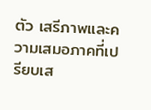ตัว เสรีภาพและความเสมอภาคที่เปรียบเส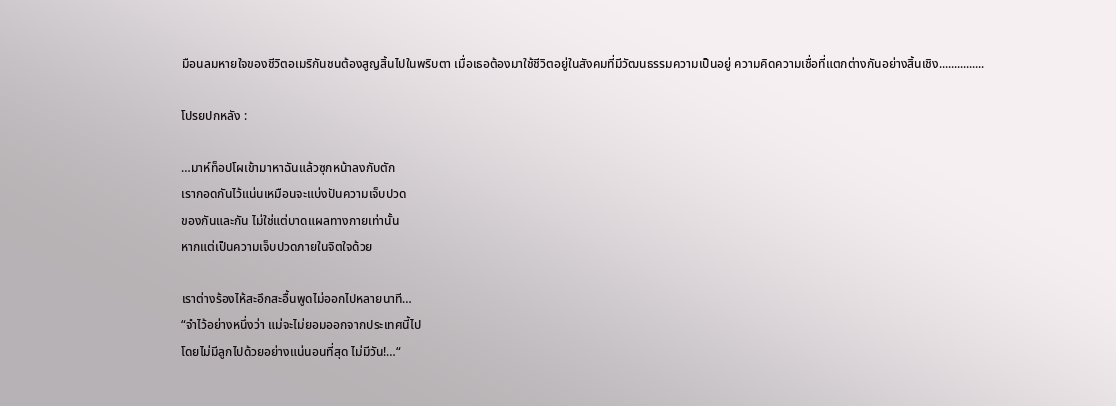มือนลมหายใจของชีวิตอเมริกันชนต้องสูญสิ้นไปในพริบตา เมื่อเธอต้องมาใช้ชีวิตอยู่ในสังคมที่มีวัฒนธรรมความเป็นอยู่ ความคิดความเชื่อที่แตกต่างกันอย่างสิ้นเชิง...............

โปรยปกหลัง :

…มาห์ท็อปโผเข้ามาหาฉันแล้วซุกหน้าลงกับตัก
เรากอดกันไว้แน่นเหมือนจะแบ่งปันความเจ็บปวด
ของกันและกัน ไม่ใช่แต่บาดแผลทางกายเท่านั้น
หากแต่เป็นความเจ็บปวดภายในจิตใจด้วย

เราต่างร้องไห้สะอึกสะอื้นพูดไม่ออกไปหลายนาที…
“จำไว้อย่างหนึ่งว่า แม่จะไม่ยอมออกจากประเทศนี้ไป
โดยไม่มีลูกไปด้วยอย่างแน่นอนที่สุด ไม่มีวัน!…“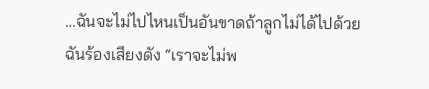…ฉันจะไม่ไปไหนเป็นอันขาดถ้าลูกไม่ได้ไปด้วย
ฉันร้องเสียงดัง “เราจะไม่พ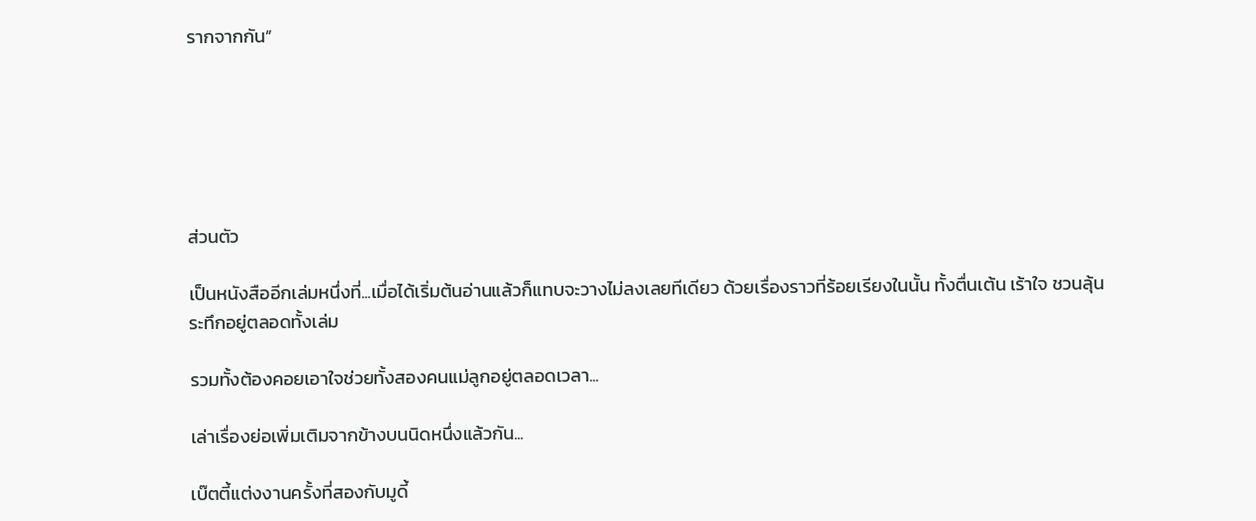รากจากกัน”






ส่วนตัว

เป็นหนังสืออีกเล่มหนึ่งที่...เมื่อได้เริ่มต้นอ่านแล้วก็แทบจะวางไม่ลงเลยทีเดียว ด้วยเรื่องราวที่ร้อยเรียงในนั้น ทั้งตื่นเต้น เร้าใจ ชวนลุ้นระทึกอยู่ตลอดทั้งเล่ม

รวมทั้งต้องคอยเอาใจช่วยทั้งสองคนแม่ลูกอยู่ตลอดเวลา...

เล่าเรื่องย่อเพิ่มเติมจากข้างบนนิดหนึ่งแล้วกัน...

เบ๊ตตี้แต่งงานครั้งที่สองกับมูดี้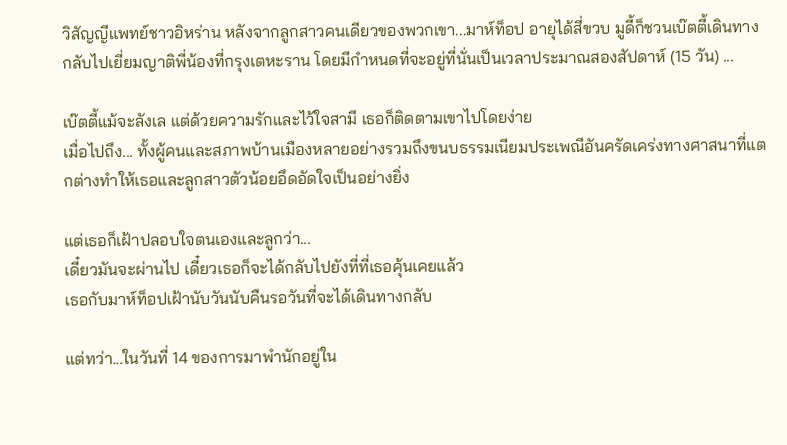วิสัญญีแพทย์ชาวอิหร่าน หลังจากลูกสาวคนเดียวของพวกเขา...มาห์ท็อป อายุได้สี่ขวบ มูดี้ก็ชวนเบ๊ตตี้เดินทางกลับไปเยี่ยมญาติพี่น้องที่กรุงเตหะราน โดยมีกำหนดที่จะอยู่ที่นั่นเป็นเวลาประมาณสองสัปดาห์ (15 วัน) ...

เบ๊ตตี้แม้จะลังเล แต่ด้วยความรักและไว้ใจสามี เธอก็ติดตามเขาไปโดยง่าย
เมื่อไปถึง... ทั้งผู้คนและสภาพบ้านเมืองหลายอย่างรวมถึงขนบธรรมเนียมประเพณีอันครัดเคร่งทางศาสนาที่แตกต่างทำให้เธอและลูกสาวตัวน้อยอึดอัดใจเป็นอย่างยิ่ง

แต่เธอก็เฝ้าปลอบใจตนเองและลูกว่า...
เดี๋ยวมันจะผ่านไป เดี๋ยวเธอก็จะได้กลับไปยังที่ที่เธอคุ้นเคยแล้ว
เธอกับมาห์ท็อปเฝ้านับวันนับคืนรอวันที่จะได้เดินทางกลับ

แต่ทว่า...ในวันที่ 14 ของการมาพำนักอยู่ใน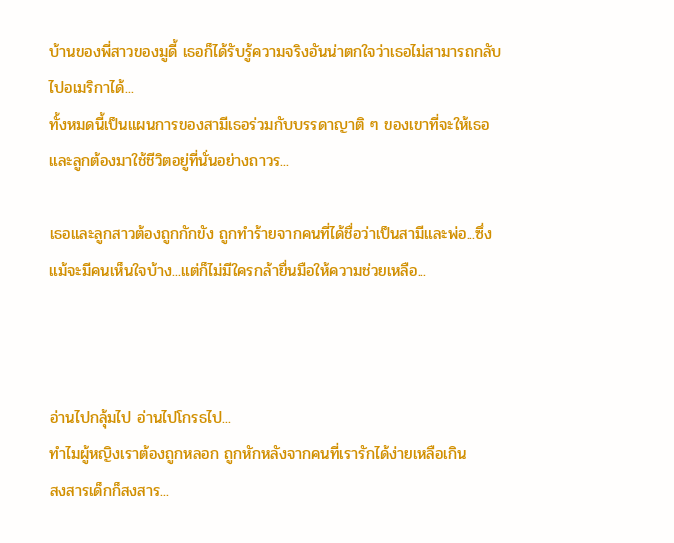บ้านของพี่สาวของมูดี้ เธอก็ได้รับรู้ความจริงอันน่าตกใจว่าเธอไม่สามารถกลับไปอเมริกาได้...
ทั้งหมดนี้เป็นแผนการของสามีเธอร่วมกับบรรดาญาติ ๆ ของเขาที่จะให้เธอและลูกต้องมาใช้ชีวิตอยู่ที่นั่นอย่างถาวร...

เธอและลูกสาวต้องถูกกักขัง ถูกทำร้ายจากคนที่ได้ชื่อว่าเป็นสามีและพ่อ...ซึ่งแม้จะมีคนเห็นใจบ้าง...แต่ก็ไม่มีใครกล้ายื่นมือให้ความช่วยเหลือ...



อ่านไปกลุ้มไป อ่านไปโกรธไป...
ทำไมผู้หญิงเราต้องถูกหลอก ถูกหักหลังจากคนที่เรารักได้ง่ายเหลือเกิน
สงสารเด็กก็สงสาร...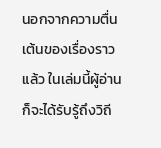นอกจากความตื่นเต้นของเรื่องราวแล้ว ในเล่มนี้ผู้อ่านก็จะได้รับรู้ถึงวิถี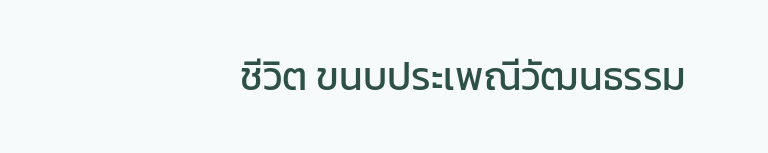ชีวิต ขนบประเพณีวัฒนธรรม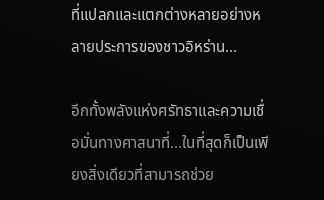ที่แปลกและแตกต่างหลายอย่างหลายประการของชาวอิหร่าน...

อีกทั้งพลังแห่งศรัทธาและความเชื่อมั่นทางศาสนาที่...ในที่สุดก็เป็นเพียงสิ่งเดียวที่สามารถช่วย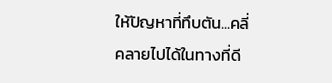ให้ปัญหาที่ทึบตัน...คลี่คลายไปได้ในทางที่ดี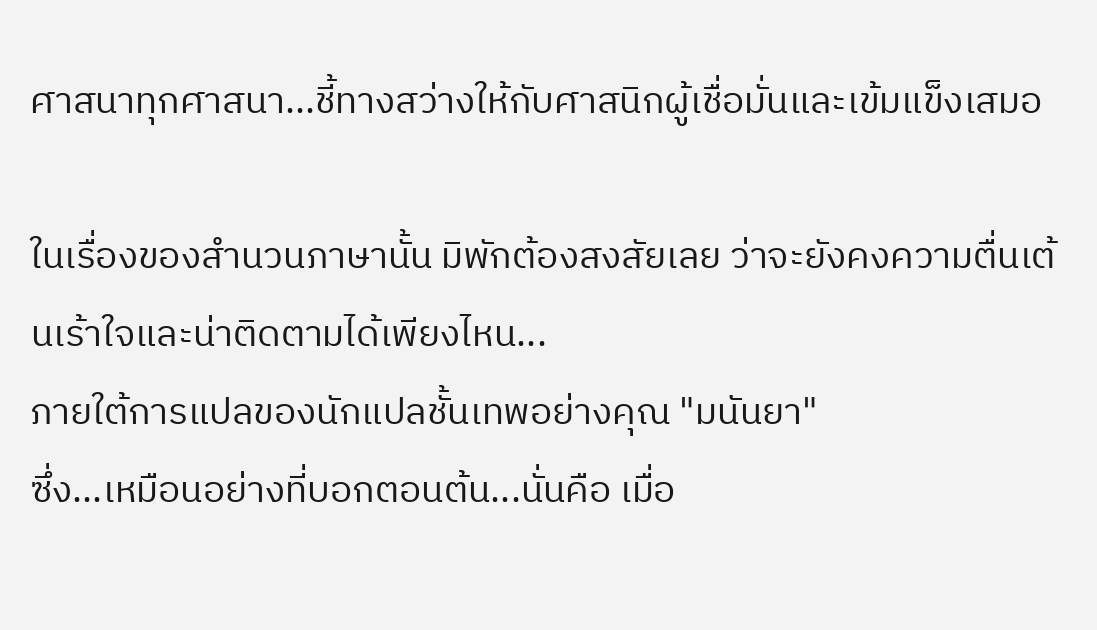ศาสนาทุกศาสนา...ชี้ทางสว่างให้กับศาสนิกผู้เชื่อมั่นและเข้มแข็งเสมอ

ในเรื่องของสำนวนภาษานั้น มิพักต้องสงสัยเลย ว่าจะยังคงความตื่นเต้นเร้าใจและน่าติดตามได้เพียงไหน...
ภายใต้การแปลของนักแปลชั้นเทพอย่างคุณ "มนันยา"
ซึ่ง...เหมือนอย่างที่บอกตอนต้น...นั่นคือ เมื่อ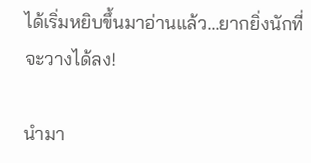ได้เริ่มหยิบขึ้นมาอ่านแล้ว...ยากยิ่งนักที่จะวางได้ลง!

นำมา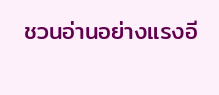ชวนอ่านอย่างแรงอี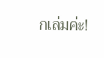กเล่มค่ะ!